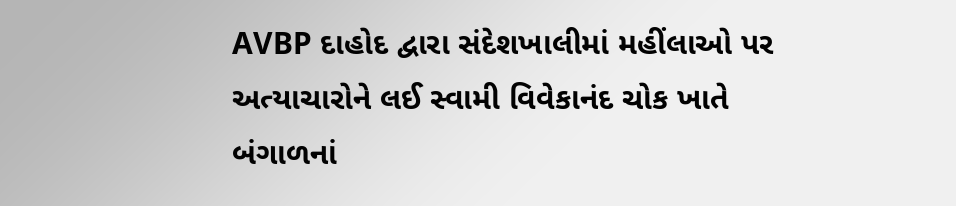AVBP દાહોદ દ્વારા સંદેશખાલીમાં મહીંલાઓ પર અત્યાચારોને લઈ સ્વામી વિવેકાનંદ ચોક ખાતે બંગાળનાં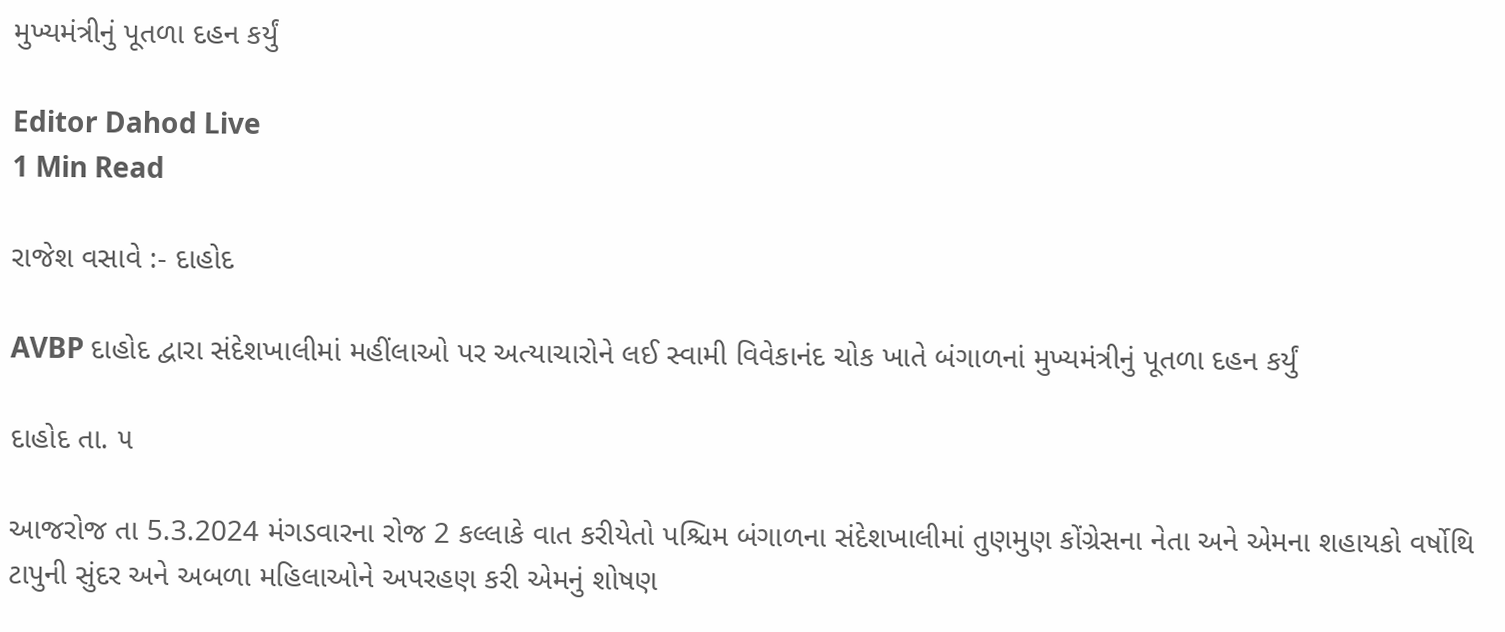મુખ્યમંત્રીનું પૂતળા દહન કર્યું

Editor Dahod Live
1 Min Read

રાજેશ વસાવે :- દાહોદ

AVBP દાહોદ દ્વારા સંદેશખાલીમાં મહીંલાઓ પર અત્યાચારોને લઈ સ્વામી વિવેકાનંદ ચોક ખાતે બંગાળનાં મુખ્યમંત્રીનું પૂતળા દહન કર્યું

દાહોદ તા. ૫

આજરોજ તા 5.3.2024 મંગડવારના રોજ 2 કલ્લાકે વાત કરીયેતો પશ્ચિમ બંગાળના સંદેશખાલીમાં તુણમુણ કોંગ્રેસના નેતા અને એમના શહાયકો વર્ષોથિ ટાપુની સુંદર અને અબળા મહિલાઓને અપરહણ કરી એમનું શોષણ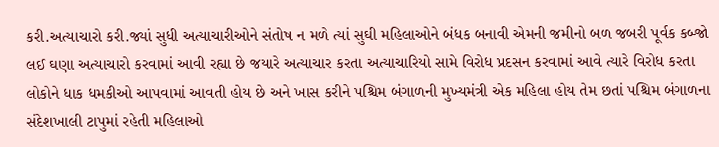કરી.અત્યાચારો કરી.જ્યાં સુધી અત્યાચારીઓને સંતોષ ન મળે ત્યાં સુઘી મહિલાઓને બંધક બનાવી એમની જમીનો બળ જબરી પૂર્વક કબ્જો લઈ ઘણા અત્યાચારો કરવામાં આવી રહ્યા છે જયારે અત્યાચાર કરતા અત્યાચારિયો સામે વિરોધ પ્રદસન કરવામાં આવે ત્યારે વિરોધ કરતા લોકોને ધાક ધમકીઓ આપવામાં આવતી હોય છે અને ખાસ કરીને પશ્ચિમ બંગાળની મુખ્યમંત્રી એક મહિલા હોય તેમ છતાં પશ્ચિમ બંગાળના સંદેશખાલી ટાપુમાં રહેતી મહિલાઓ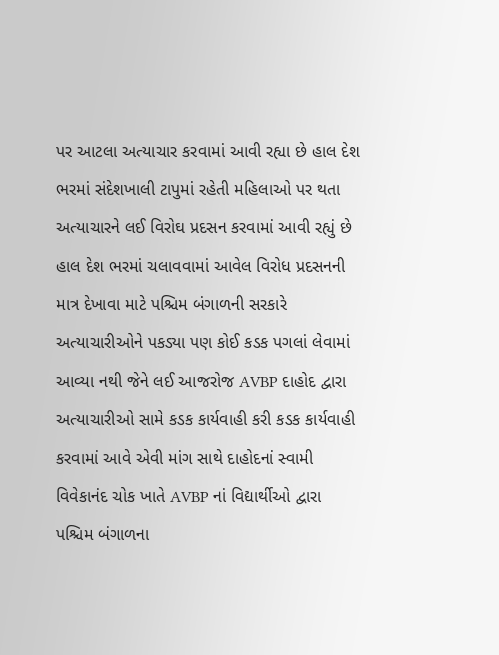પર આટલા અત્યાચાર કરવામાં આવી રહ્યા છે હાલ દેશ ભરમાં સંદેશખાલી ટાપુમાં રહેતી મહિલાઓ પર થતા અત્યાચારને લઈ વિરોઘ પ્રદસન કરવામાં આવી રહ્યું છે હાલ દેશ ભરમાં ચલાવવામાં આવેલ વિરોધ પ્રદસનની માત્ર દેખાવા માટે પશ્ચિમ બંગાળની સરકારે અત્યાચારીઓને પકડ્યા પણ કોઈ કડક પગલાં લેવામાં આવ્યા નથી જેને લઈ આજરોજ AVBP દાહોદ દ્વારા અત્યાચારીઓ સામે કડક કાર્યવાહી કરી કડક કાર્યવાહી કરવામાં આવે એવી માંગ સાથે દાહોદનાં સ્વામી વિવેકાનંદ ચોક ખાતે AVBP નાં વિદ્યાર્થીઓ દ્વારા પશ્ચિમ બંગાળના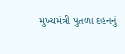મુખ્યમંત્રી પુતળા દહનનું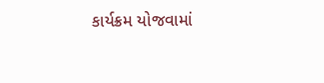કાર્યક્રમ યોજવામાં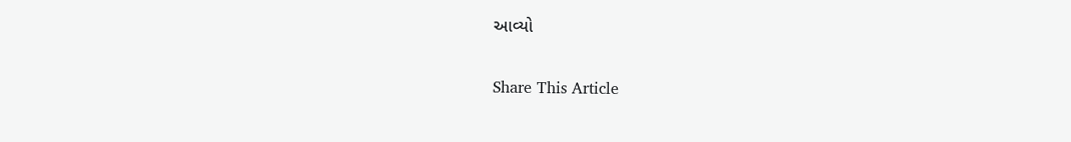આવ્યો

Share This Article